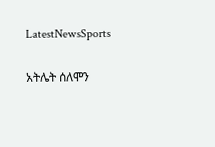LatestNewsSports

አትሌት ሰለሞን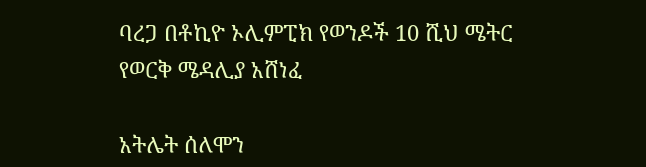ባረጋ በቶኪዮ ኦሊምፒክ የወንዶች 10 ሺህ ሜትር የወርቅ ሜዳሊያ አሸነፈ

አትሌት ሰለሞን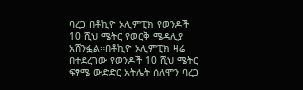ባረጋ በቶኪዮ ኦሊምፒክ የወንዶች 10 ሺህ ሜትር የወርቅ ሜዳሊያ አሸንፏል።በቶኪዮ ኦሊምፒክ ዛሬ በተደረገው የወንዶች 10 ሺህ ሜትር ፍፃሜ ውድድር አትሌት ሰለሞን ባረጋ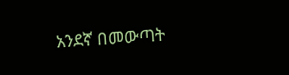አንደኛ በመውጣት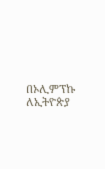በኦሊምፕኩ ለኢትዮጵያ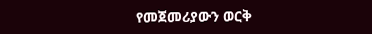የመጀመሪያውን ወርቅ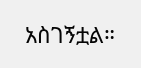አስገኝቷል።